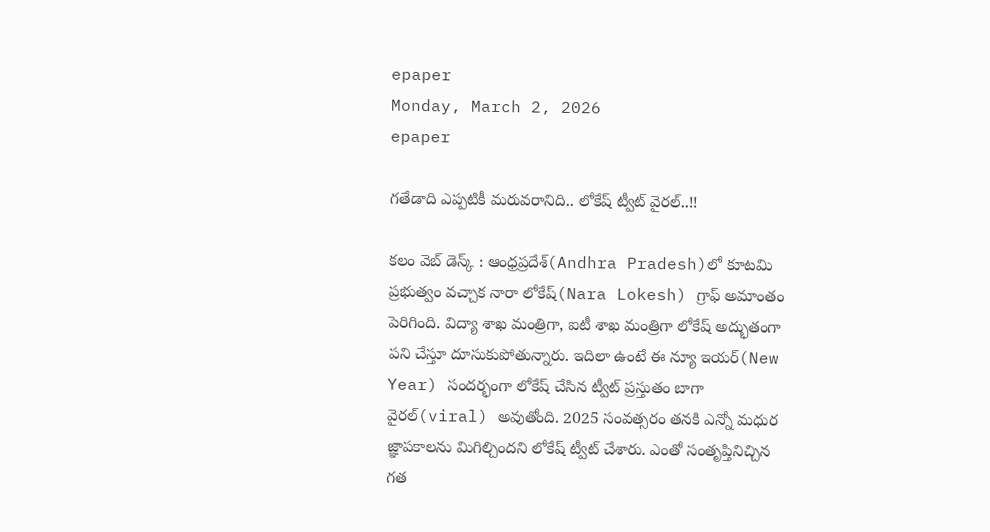epaper
Monday, March 2, 2026
epaper

గతేడాది ఎప్పటికీ మ‌రువరానిది.. లోకేష్ ట్వీట్ వైరల్..!!

క‌లం వెబ్ డెస్క్ : ఆంధ్రప్రదేశ్‌(Andhra Pradesh)లో కూటమి ప్రభుత్వం వచ్చాక నారా లోకేష్(Nara Lokesh) గ్రాఫ్ అమాంతం పెరిగింది. విద్యా శాఖ మంత్రిగా, ఐటీ శాఖ‌ మంత్రిగా లోకేష్ అద్భుతంగా పని చేస్తూ దూసుకుపోతున్నారు. ఇదిలా ఉంటే ఈ న్యూ ఇయర్(New Year) సంద‌ర్భంగా లోకేష్ చేసిన ట్వీట్ ప్రస్తుతం బాగా వైరల్(viral) అవుతోంది. 2025 సంవత్సరం తనకి ఎన్నో మ‌ధుర‌ జ్ఞాపకాలను మిగిల్చింద‌ని లోకేష్ ట్వీట్ చేశారు. ఎంతో సంతృప్తినిచ్చిన గత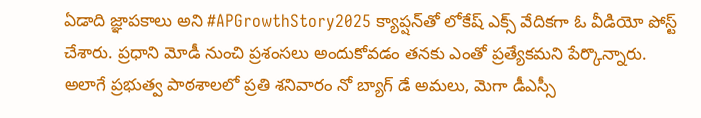ఏడాది జ్ఞాపకాలు అని #APGrowthStory2025 క్యాప్ష‌న్‌తో లోకేష్ ఎక్స్ వేదిక‌గా ఓ వీడియో పోస్ట్ చేశారు. ప్రధాని మోడీ నుంచి ప్రశంసలు అందుకోవడం తనకు ఎంతో ప్రత్యేకమని పేర్కొన్నారు. అలాగే ప్రభుత్వ పాఠశాలలో ప్రతి శనివారం నో బ్యాగ్ డే అమలు, మెగా డీఎస్సీ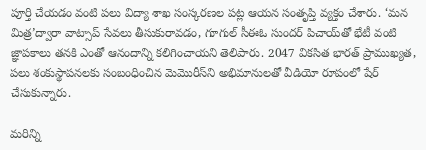పూర్తి చేయడం వంటి పలు విద్యా శాఖ‌ సంస్కరణల‌ పట్ల ఆయన సంతృప్తి వ్యక్తం చేశారు. ‘మన మిత్ర’ద్వారా వాట్సాప్ సేవలు తీసుకురావడం, గూగుల్ సీఈఓ సుందర్ పిచాయ్‌తో భేటీ వంటి జ్ఞాపకాలు తనకి ఎంతో ఆనందాన్ని కలిగించాయ‌ని తెలిపారు. 2047 విక‌సిత భార‌త్ ప్రాముఖ్య‌త‌, ప‌లు శంకుస్థాప‌న‌ల‌కు సంబంధించిన మెమొరీస్‌ని అభిమానుల‌తో వీడియో రూపంలో షేర్ చేసుకున్నారు.

మ‌రిన్ని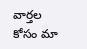వార్త‌ల కోసం మా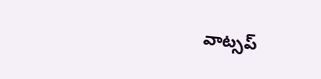వాట్స‌ప్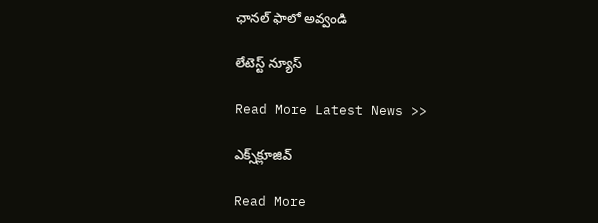ఛాన‌ల్ ఫాలో అవ్వండి

లేటెస్ట్ న్యూస్‌

Read More Latest News >>

ఎక్స్‌క్లూజివ్‌

Read More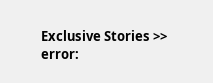Exclusive Stories >>
error: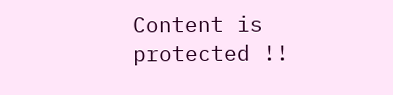Content is protected !!